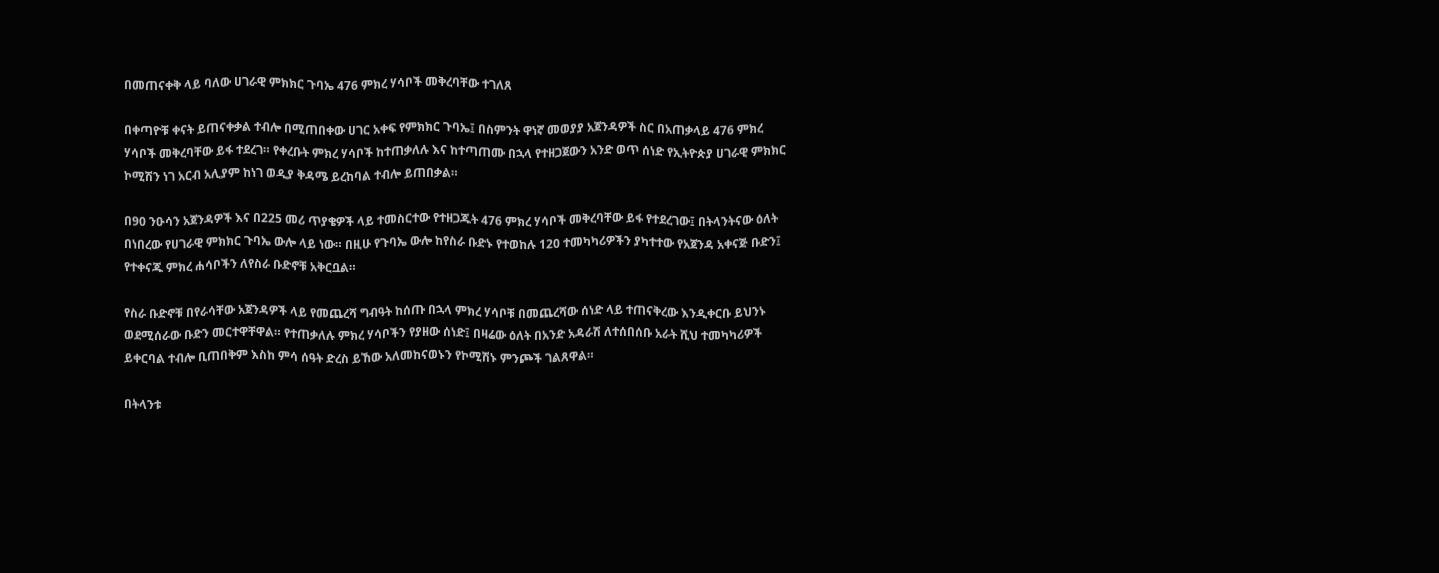በመጠናቀቅ ላይ ባለው ሀገራዊ ምክክር ጉባኤ 476 ምክረ ሃሳቦች መቅረባቸው ተገለጸ

በቀጣዮቹ ቀናት ይጠናቀቃል ተብሎ በሚጠበቀው ሀገር አቀፍ የምክክር ጉባኤ፤ በስምንት ዋነኛ መወያያ አጀንዳዎች ስር በአጠቃላይ 476 ምክረ ሃሳቦች መቅረባቸው ይፋ ተደረገ። የቀረቡት ምክረ ሃሳቦች ከተጠቃለሉ እና ከተጣጠሙ በኋላ የተዘጋጀውን አንድ ወጥ ሰነድ የኢትዮጵያ ሀገራዊ ምክክር ኮሚሽን ነገ አርብ አሊያም ከነገ ወዲያ ቅዳሜ ይረከባል ተብሎ ይጠበቃል።

በ90 ንዑሳን አጀንዳዎች እና በ225 መሪ ጥያቄዎች ላይ ተመስርተው የተዘጋጁት 476 ምክረ ሃሳቦች መቅረባቸው ይፋ የተደረገው፤ በትላንትናው ዕለት በነበረው የሀገራዊ ምክክር ጉባኤ ውሎ ላይ ነው። በዚሁ የጉባኤ ውሎ ከየስራ ቡድኑ የተወከሉ 120 ተመካካሪዎችን ያካተተው የአጀንዳ አቀናጅ ቡድን፤ የተቀናጁ ምክረ ሐሳቦችን ለየስራ ቡድኖቹ አቅርቧል።

የስራ ቡድኖቹ በየራሳቸው አጀንዳዎች ላይ የመጨረሻ ግብዓት ከሰጡ በኋላ ምክረ ሃሳቦቹ በመጨረሻው ሰነድ ላይ ተጠናቅረው እንዲቀርቡ ይህንኑ ወደሚሰራው ቡድን መርተዋቸዋል። የተጠቃለሉ ምክረ ሃሳቦችን የያዘው ሰነድ፤ በዛሬው ዕለት በአንድ አዳራሽ ለተሰበሰቡ አራት ሺህ ተመካካሪዎች ይቀርባል ተብሎ ቢጠበቅም እስከ ምሳ ሰዓት ድረስ ይኸው አለመከናወኑን የኮሚሽኑ ምንጮች ገልጸዋል።

በትላንቱ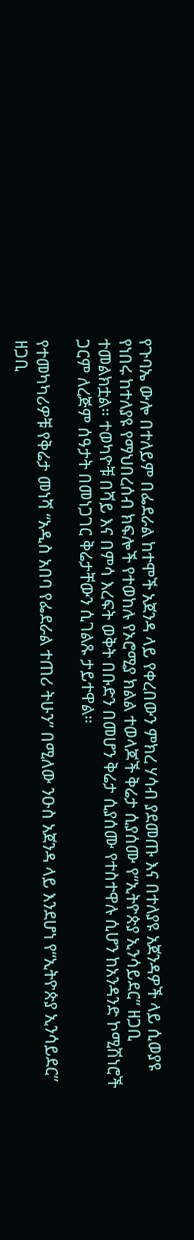የጉባኤ ውሎ በተለይም በፌደራል ከተሞች አጀንዳ ላይ የቀረበውን ምክረ ሃሳብ ያደመጡ እና በተለያዩ አጀንዳዎች ላይ ሲወያዩ የነበሩ ከተለያዩ የማህበረሰብ ክፍሎች የተወከሉ የኦሮሚያ ክልል ተወላጆች ቅሬታ ሲያሰሙ የ“ኢትዮጵያ ኢንሳይደር” ዘጋቢ ተመልክቷል። ተወካዮቹ በሻይ እና በምሳ እረፍት ወቅት በቡድን በመሆን ቅሬታ ሲያሰሙ የተስተዋሉ ሲሆን ከአንዳንድ ኮሚሽነሮች ጋርም ለረጅም ሰዓታት በመነጋገር ቅሬታቸውን ሲገልጹ ታይተዋል።

የተመካካሪዎቹ የቅሬታ መነሻ “አዲስ አበባ የፌደራል ተጠሪ ትሁን” በሚለው ንዑስ አጀንዳ ላይ እንደሆነ የ“ኢትዮጵያ ኢንሳይደር” ዘጋቢ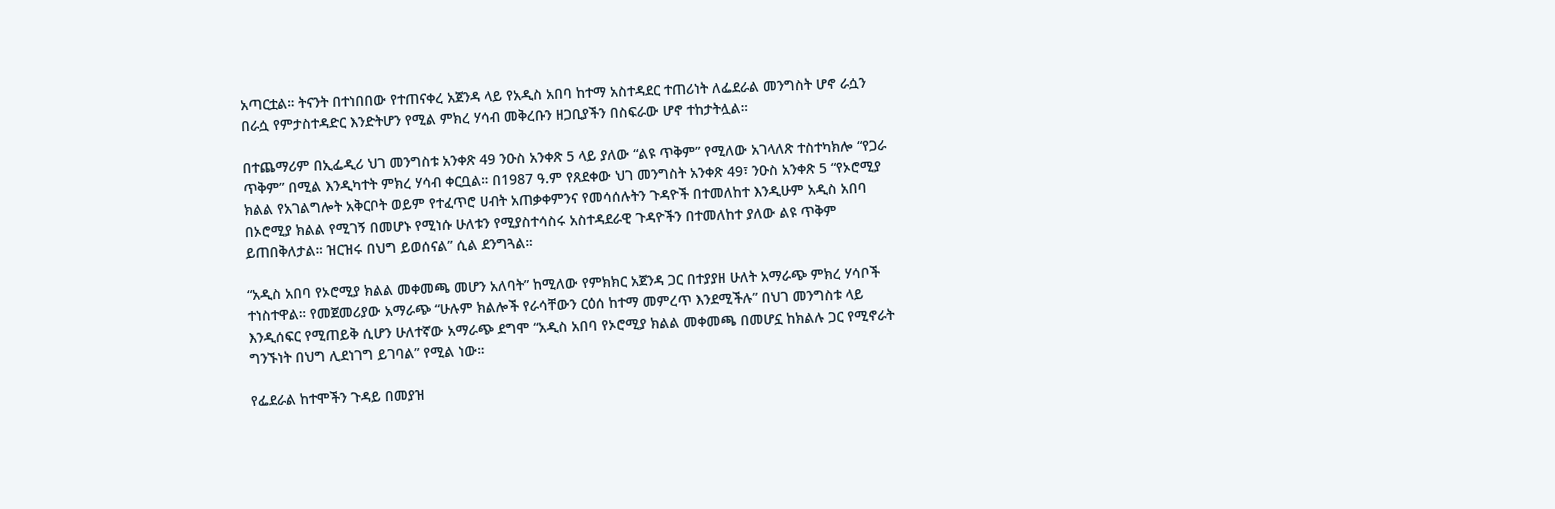አጣርቷል። ትናንት በተነበበው የተጠናቀረ አጀንዳ ላይ የአዲስ አበባ ከተማ አስተዳደር ተጠሪነት ለፌደራል መንግስት ሆኖ ራሷን በራሷ የምታስተዳድር እንድትሆን የሚል ምክረ ሃሳብ መቅረቡን ዘጋቢያችን በስፍራው ሆኖ ተከታትሏል።

በተጨማሪም በኢፌዲሪ ህገ መንግስቱ አንቀጽ 49 ንዑስ አንቀጽ 5 ላይ ያለው “ልዩ ጥቅም” የሚለው አገላለጽ ተስተካክሎ “የጋራ ጥቅም” በሚል እንዲካተት ምክረ ሃሳብ ቀርቧል። በ1987 ዓ.ም የጸደቀው ህገ መንግስት አንቀጽ 49፣ ንዑስ አንቀጽ 5 “የኦሮሚያ ክልል የአገልግሎት አቅርቦት ወይም የተፈጥሮ ሀብት አጠቃቀምንና የመሳሰሉትን ጉዳዮች በተመለከተ እንዲሁም አዲስ አበባ በኦሮሚያ ክልል የሚገኝ በመሆኑ የሚነሱ ሁለቱን የሚያስተሳስሩ አስተዳደራዊ ጉዳዮችን በተመለከተ ያለው ልዩ ጥቅም ይጠበቅለታል። ዝርዝሩ በህግ ይወሰናል” ሲል ደንግጓል።

“አዲስ አበባ የኦሮሚያ ክልል መቀመጫ መሆን አለባት” ከሚለው የምክክር አጀንዳ ጋር በተያያዘ ሁለት አማራጭ ምክረ ሃሳቦች ተነስተዋል። የመጀመሪያው አማራጭ “ሁሉም ክልሎች የራሳቸውን ርዕሰ ከተማ መምረጥ እንደሚችሉ” በህገ መንግስቱ ላይ እንዲሰፍር የሚጠይቅ ሲሆን ሁለተኛው አማራጭ ደግሞ “አዲስ አበባ የኦሮሚያ ክልል መቀመጫ በመሆኗ ከክልሉ ጋር የሚኖራት ግንኙነት በህግ ሊደነገግ ይገባል” የሚል ነው።

የፌደራል ከተሞችን ጉዳይ በመያዝ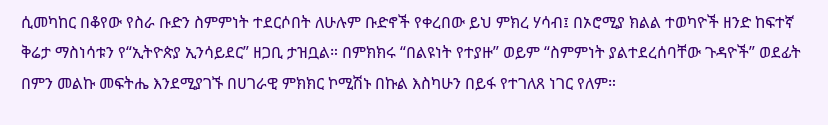ሲመካከር በቆየው የስራ ቡድን ስምምነት ተደርሶበት ለሁሉም ቡድኖች የቀረበው ይህ ምክረ ሃሳብ፤ በኦሮሚያ ክልል ተወካዮች ዘንድ ከፍተኛ ቅሬታ ማስነሳቱን የ“ኢትዮጵያ ኢንሳይደር” ዘጋቢ ታዝቧል። በምክክሩ “በልዩነት የተያዙ” ወይም “ስምምነት ያልተደረሰባቸው ጉዳዮች” ወደፊት በምን መልኩ መፍትሔ እንደሚያገኙ በሀገራዊ ምክክር ኮሚሽኑ በኩል እስካሁን በይፋ የተገለጸ ነገር የለም።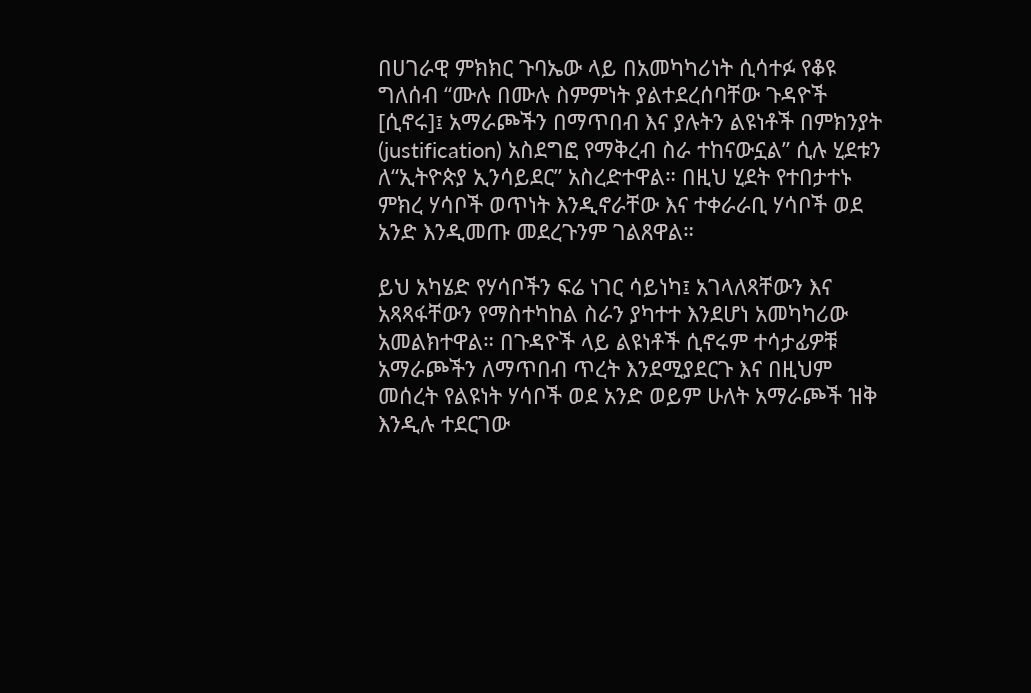በሀገራዊ ምክክር ጉባኤው ላይ በአመካካሪነት ሲሳተፉ የቆዩ ግለሰብ “ሙሉ በሙሉ ስምምነት ያልተደረሰባቸው ጉዳዮች [ሲኖሩ]፤ አማራጮችን በማጥበብ እና ያሉትን ልዩነቶች በምክንያት (justification) አስደግፎ የማቅረብ ስራ ተከናውኗል” ሲሉ ሂደቱን ለ“ኢትዮጵያ ኢንሳይደር” አስረድተዋል። በዚህ ሂደት የተበታተኑ ምክረ ሃሳቦች ወጥነት እንዲኖራቸው እና ተቀራራቢ ሃሳቦች ወደ አንድ እንዲመጡ መደረጉንም ገልጸዋል።

ይህ አካሄድ የሃሳቦችን ፍሬ ነገር ሳይነካ፤ አገላለጻቸውን እና አጻጻፋቸውን የማስተካከል ስራን ያካተተ እንደሆነ አመካካሪው አመልክተዋል። በጉዳዮች ላይ ልዩነቶች ሲኖሩም ተሳታፊዎቹ አማራጮችን ለማጥበብ ጥረት እንደሚያደርጉ እና በዚህም መሰረት የልዩነት ሃሳቦች ወደ አንድ ወይም ሁለት አማራጮች ዝቅ እንዲሉ ተደርገው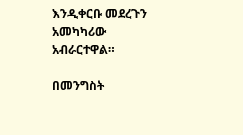እንዲቀርቡ መደረጉን አመካካሪው አብራርተዋል።

በመንግስት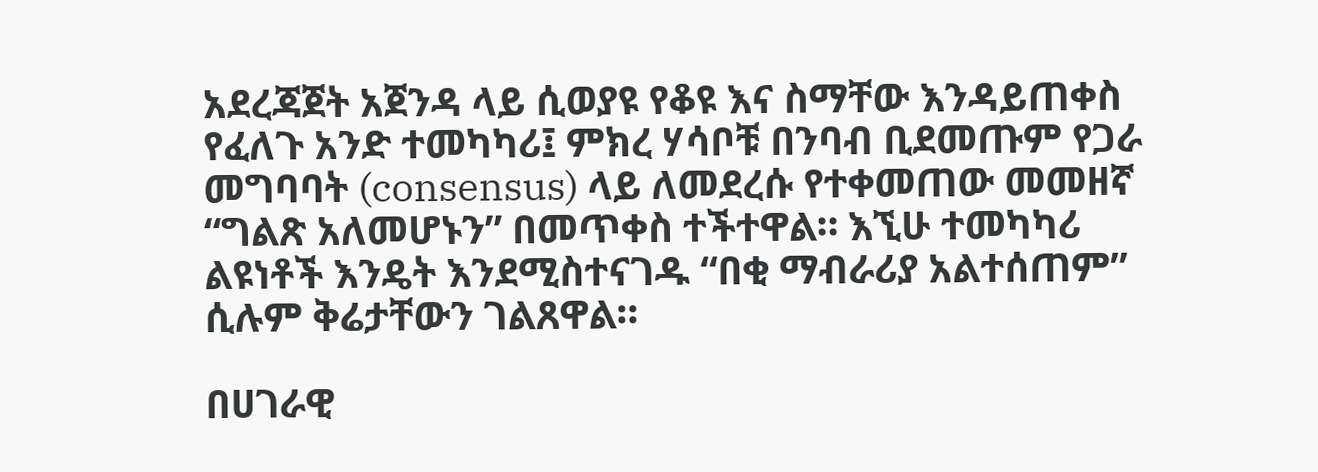አደረጃጀት አጀንዳ ላይ ሲወያዩ የቆዩ እና ስማቸው እንዳይጠቀስ የፈለጉ አንድ ተመካካሪ፤ ምክረ ሃሳቦቹ በንባብ ቢደመጡም የጋራ መግባባት (consensus) ላይ ለመደረሱ የተቀመጠው መመዘኛ “ግልጽ አለመሆኑን” በመጥቀስ ተችተዋል። እኚሁ ተመካካሪ ልዩነቶች እንዴት እንደሚስተናገዱ “በቂ ማብራሪያ አልተሰጠም” ሲሉም ቅሬታቸውን ገልጸዋል።

በሀገራዊ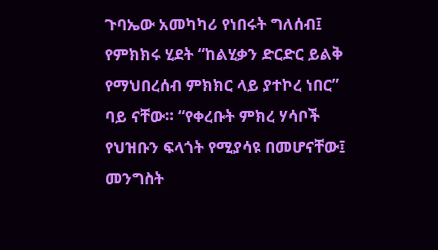ጉባኤው አመካካሪ የነበሩት ግለሰብ፤ የምክክሩ ሂደት “ከልሂቃን ድርድር ይልቅ የማህበረሰብ ምክክር ላይ ያተኮረ ነበር” ባይ ናቸው። “የቀረቡት ምክረ ሃሳቦች የህዝቡን ፍላጎት የሚያሳዩ በመሆናቸው፤ መንግስት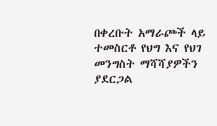በቀረቡት አማራጮች ላይ ተመስርቶ የህግ እና የህገ መንግስት ማሻሻያዎችን ያደርጋል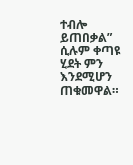ተብሎ ይጠበቃል” ሲሉም ቀጣዩ ሂደት ምን እንደሚሆን ጠቁመዋል።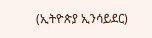(ኢትዮጵያ ኢንሳይደር)